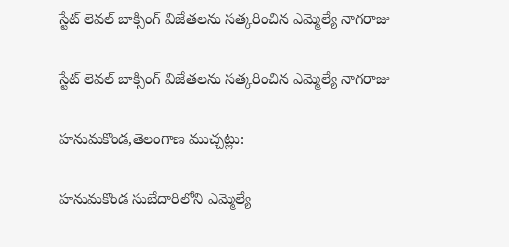స్టేట్ లెవల్ బాక్సింగ్ విజేతలను సత్కరించిన ఎమ్మెల్యే నాగరాజు

స్టేట్ లెవల్ బాక్సింగ్ విజేతలను సత్కరించిన ఎమ్మెల్యే నాగరాజు

హనుమకొండ,తెలంగాణ ముచ్చట్లు:

హనుమకొండ సుబేదారిలోని ఎమ్మెల్యే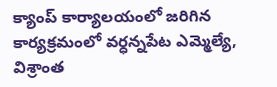క్యాంప్ కార్యాలయంలో జరిగిన కార్యక్రమంలో వర్ధన్నపేట ఎమ్మెల్యే, విశ్రాంత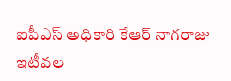ఐపీఎస్ అధికారి కేఆర్ నాగరాజు  ఇటీవల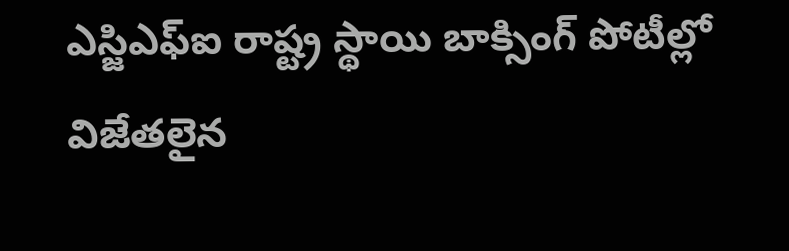ఎస్జిఎఫ్ఐ రాష్ట్ర స్థాయి బాక్సింగ్ పోటీల్లో విజేతలైన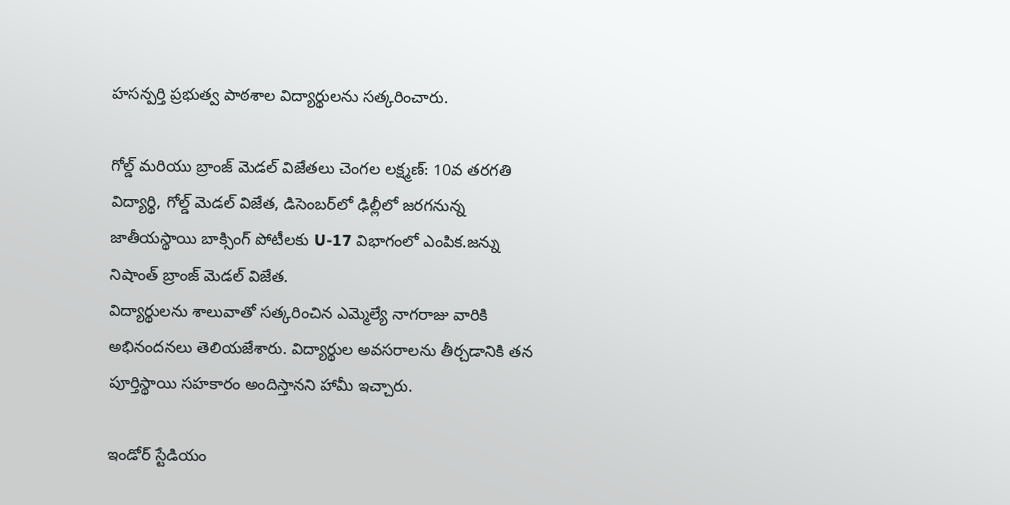హసన్పర్తి ప్రభుత్వ పాఠశాల విద్యార్థులను సత్కరించారు.

గోల్డ్ మరియు బ్రాంజ్ మెడల్ విజేతలు చెంగల లక్ష్మణ్: 10వ తరగతి విద్యార్థి, గోల్డ్ మెడల్ విజేత, డిసెంబర్‌లో ఢిల్లీలో జరగనున్న జాతీయస్థాయి బాక్సింగ్ పోటీలకు U-17 విభాగంలో ఎంపిక.జన్ను నిషాంత్ బ్రాంజ్ మెడల్ విజేత.
విద్యార్థులను శాలువాతో సత్కరించిన ఎమ్మెల్యే నాగరాజు వారికి అభినందనలు తెలియజేశారు. విద్యార్థుల అవసరాలను తీర్చడానికి తన పూర్తిస్థాయి సహకారం అందిస్తానని హామీ ఇచ్చారు.

ఇండోర్ స్టేడియం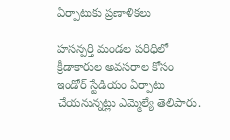ఏర్పాటుకు ప్రణాళికలు

హసన్పర్తి మండల పరిధిలో క్రీడాకారుల అవసరాల కోసం ఇండోర్ స్టేడియం ఏర్పాటు చేయనున్నట్లు ఎమ్మెల్యే తెలిపారు.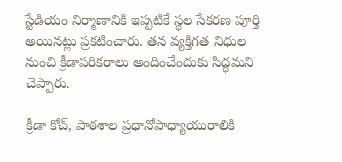స్టేడియం నిర్మాణానికి ఇప్పటికే స్థల సేకరణ పూర్తి అయినట్లు ప్రకటించారు. తన వ్యక్తిగత నిధుల నుంచి క్రీడాపరికరాలు అందించేందుకు సిద్ధమని చెప్పారు.

క్రీడా కోచ్, పాఠశాల ప్రధానోపాధ్యాయురాలికి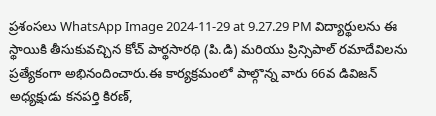ప్రశంసలు WhatsApp Image 2024-11-29 at 9.27.29 PM విద్యార్థులను ఈ స్థాయికి తీసుకువచ్చిన కోచ్ పార్థసారథి (పి.డి) మరియు ప్రిన్సిపాల్ రమాదేవిలను  ప్రత్యేకంగా అభినందించారు.ఈ కార్యక్రమంలో పాల్గొన్న వారు 66వ డివిజన్ అధ్యక్షుడు కనపర్తి కిరణ్,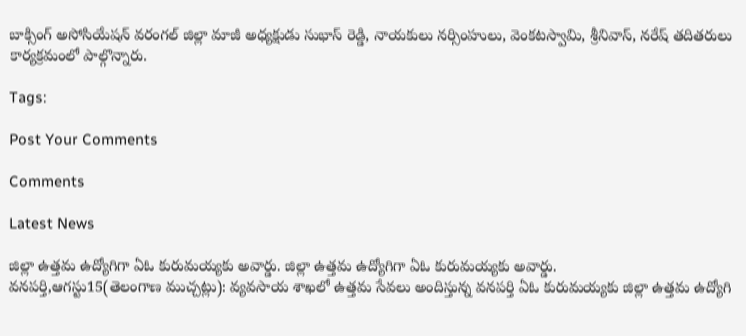బాక్సింగ్ అసోసియేషన్ వరంగల్ జిల్లా మాజీ అధ్యక్షుడు సుభాస్ రెడ్డి, నాయకులు నర్సింహులు, వెంకటస్వామి, శ్రీనివాస్, నరేష్ తదితరులు కార్యక్రమంలో పాల్గొన్నారు.

Tags:

Post Your Comments

Comments

Latest News

జిల్లా ఉత్తమ ఉద్యోగిగా ఏఓ కురుమయ్యకు అవార్డు. జిల్లా ఉత్తమ ఉద్యోగిగా ఏఓ కురుమయ్యకు అవార్డు.
వనపర్తి,ఆగస్టు15(తెలంగాణ ముచ్చట్లు): వ్యవసాయ శాఖలో ఉత్తమ సేవలు అందిస్తున్న వనపర్తి ఏఓ కురుమయ్యకు జిల్లా ఉత్తమ ఉద్యోగి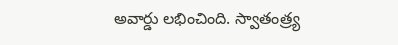అవార్డు లభించింది. స్వాతంత్ర్య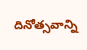దినోత్సవాన్ని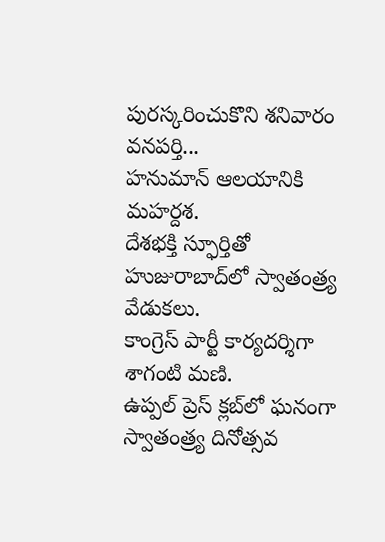పురస్కరించుకొని శనివారం వనపర్తి...
హనుమాన్ ఆలయానికి మహర్దశ.
దేశభక్తి స్ఫూర్తితో హుజురాబాద్‌లో స్వాతంత్ర్య వేడుకలు.
కాంగ్రెస్ పార్టీ కార్యదర్శిగా శాగంటి మణి.
ఉప్పల్ ప్రెస్ క్లబ్‌లో ఘనంగా స్వాతంత్ర్య దినోత్సవ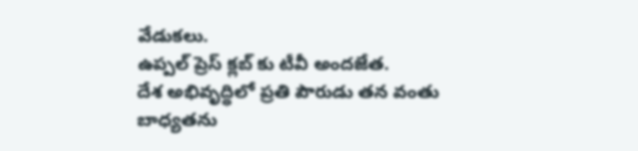వేడుకలు.
ఉప్పల్ ప్రెస్ క్లబ్‌ కు టీవీ అందజేత.
దేశ అభివృద్ధిలో ప్రతి పౌరుడు తన వంతు బాధ్యతను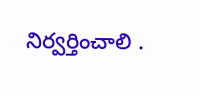నిర్వర్తించాలి .